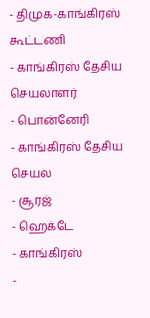- திமுக-காங்கிரஸ் கூட்டணி
- காங்கிரஸ் தேசிய செயலாளர்
- பொன்னேரி
- காங்கிரஸ் தேசிய செயல
- சூரஜ்
- ஹெக்டே
- காங்கிரஸ்
-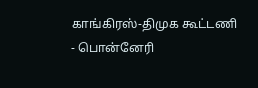காங்கிரஸ்-திமுக கூட்டணி
- பொன்னேரி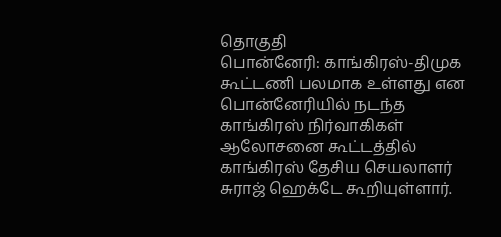தொகுதி
பொன்னேரி: காங்கிரஸ்-திமுக கூட்டணி பலமாக உள்ளது என பொன்னேரியில் நடந்த காங்கிரஸ் நிர்வாகிகள் ஆலோசனை கூட்டத்தில் காங்கிரஸ் தேசிய செயலாளர் சுராஜ் ஹெக்டே கூறியுள்ளார்.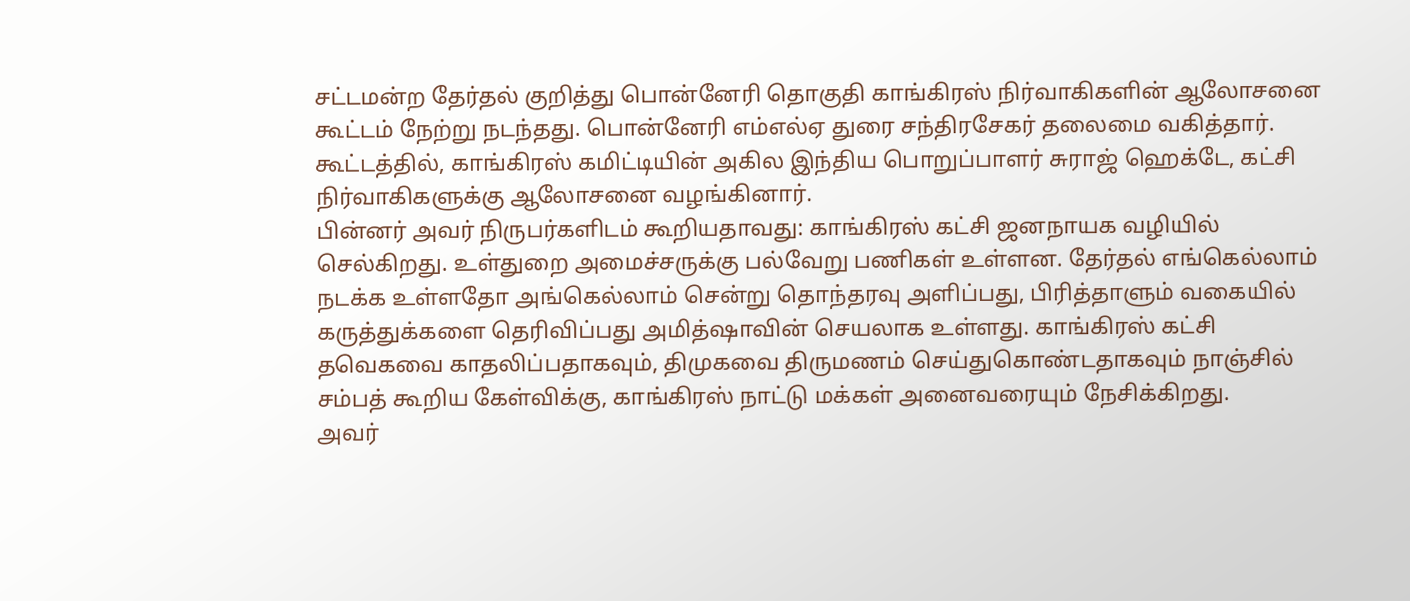சட்டமன்ற தேர்தல் குறித்து பொன்னேரி தொகுதி காங்கிரஸ் நிர்வாகிகளின் ஆலோசனை கூட்டம் நேற்று நடந்தது. பொன்னேரி எம்எல்ஏ துரை சந்திரசேகர் தலைமை வகித்தார். கூட்டத்தில், காங்கிரஸ் கமிட்டியின் அகில இந்திய பொறுப்பாளர் சுராஜ் ஹெக்டே, கட்சி நிர்வாகிகளுக்கு ஆலோசனை வழங்கினார்.
பின்னர் அவர் நிருபர்களிடம் கூறியதாவது: காங்கிரஸ் கட்சி ஜனநாயக வழியில் செல்கிறது. உள்துறை அமைச்சருக்கு பல்வேறு பணிகள் உள்ளன. தேர்தல் எங்கெல்லாம் நடக்க உள்ளதோ அங்கெல்லாம் சென்று தொந்தரவு அளிப்பது, பிரித்தாளும் வகையில் கருத்துக்களை தெரிவிப்பது அமித்ஷாவின் செயலாக உள்ளது. காங்கிரஸ் கட்சி தவெகவை காதலிப்பதாகவும், திமுகவை திருமணம் செய்துகொண்டதாகவும் நாஞ்சில் சம்பத் கூறிய கேள்விக்கு, காங்கிரஸ் நாட்டு மக்கள் அனைவரையும் நேசிக்கிறது.
அவர்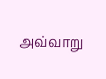அவ்வாறு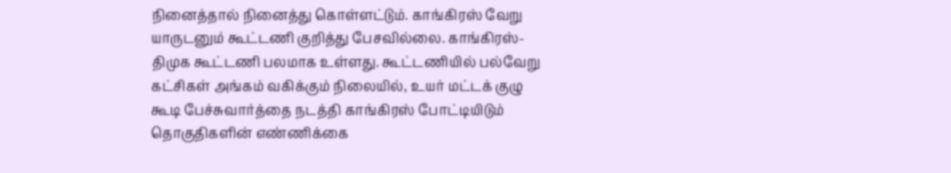நினைத்தால் நினைத்து கொள்ளட்டும். காங்கிரஸ் வேறு யாருடனும் கூட்டணி குறித்து பேசவில்லை. காங்கிரஸ்-திமுக கூட்டணி பலமாக உள்ளது. கூட்டணியில் பல்வேறு கட்சிகள் அங்கம் வகிக்கும் நிலையில், உயர் மட்டக் குழு கூடி பேச்சுவார்த்தை நடத்தி காங்கிரஸ் போட்டியிடும் தொகுதிகளின் எண்ணிக்கை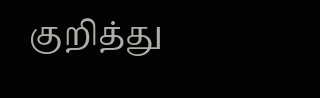குறித்து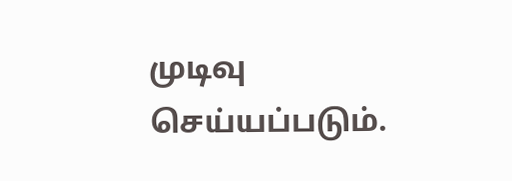முடிவு செய்யப்படும்.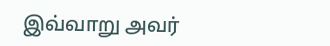இவ்வாறு அவர்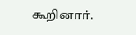கூறினார்.